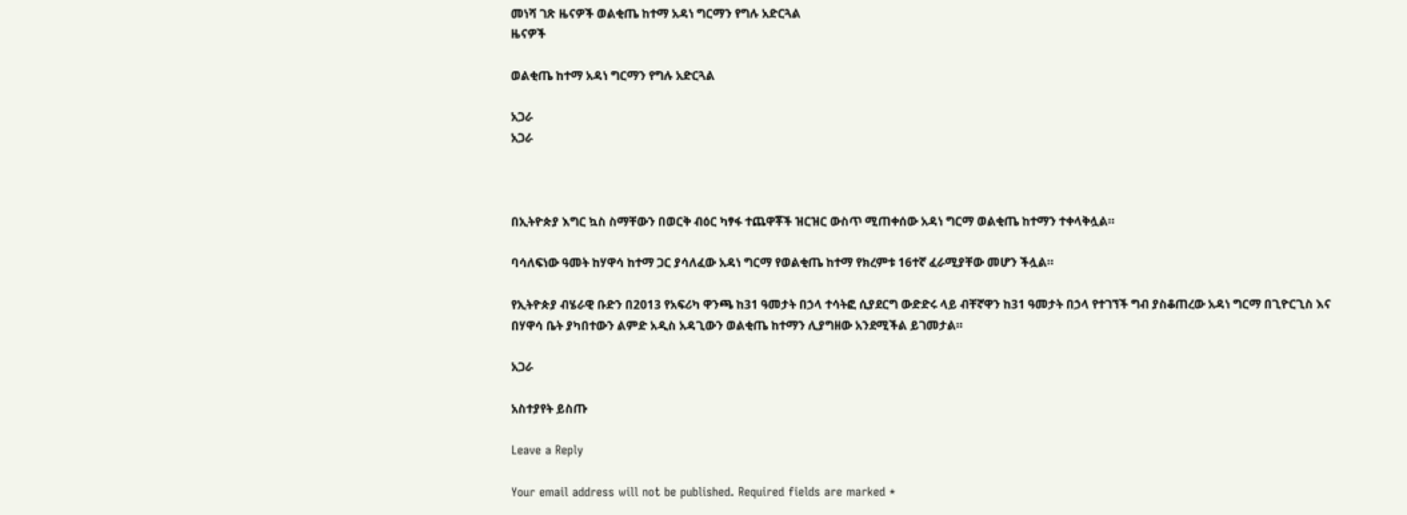መነሻ ገጽ ዜናዎች ወልቂጤ ከተማ አዳነ ግርማን የግሉ አድርጓል
ዜናዎች

ወልቂጤ ከተማ አዳነ ግርማን የግሉ አድርጓል

አጋራ
አጋራ



በኢትዮጵያ እግር ኳስ ስማቸውን በወርቅ ብዕር ካፃፋ ተጨዋቾች ዝርዝር ውስጥ ሚጠቀሰው አዳነ ግርማ ወልቂጤ ከተማን ተቀላቅሏል።

ባሳለፍነው ዓመት ከሃዋሳ ከተማ ጋር ያሳለፈው አዳነ ግርማ የወልቂጤ ከተማ የክረምቱ 16ተኛ ፈራሚያቸው መሆን ችሏል።

የኢትዮጵያ ብሄራዊ ቡድን በ2013 የአፍሪካ ዋንጫ ከ31 ዓመታት በኃላ ተሳትፎ ሲያደርግ ውድድሩ ላይ ብቸኛዋን ከ31 ዓመታት በኃላ የተገኘች ግብ ያስቆጠረው አዳነ ግርማ በጊዮርጊስ እና በሃዋሳ ቤት ያካበተውን ልምድ አዲስ አዳጊውን ወልቂጤ ከተማን ሊያግዘው አንደሚችል ይገመታል።

አጋራ

አስተያየት ይስጡ

Leave a Reply

Your email address will not be published. Required fields are marked *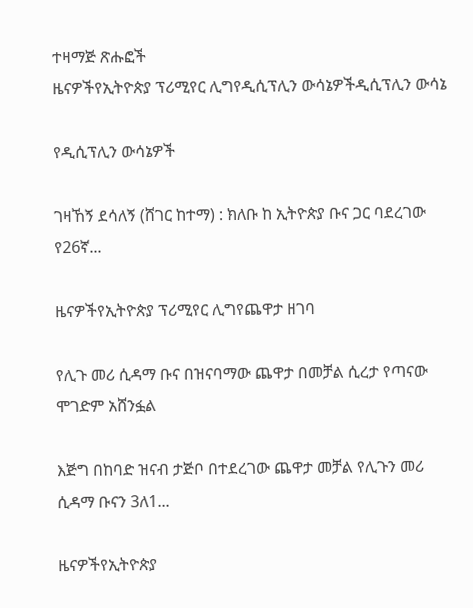ተዛማጅ ጽሑፎች
ዜናዎችየኢትዮጵያ ፕሪሚየር ሊግየዲሲፕሊን ውሳኔዎችዲሲፕሊን ውሳኔ

የዲሲፕሊን ውሳኔዎች

ገዛኸኝ ደሳለኝ (ሸገር ከተማ) : ክለቡ ከ ኢትዮጵያ ቡና ጋር ባደረገው የ26ኛ...

ዜናዎችየኢትዮጵያ ፕሪሚየር ሊግየጨዋታ ዘገባ

የሊጉ መሪ ሲዳማ ቡና በዝናባማው ጨዋታ በመቻል ሲረታ የጣናው ሞገድም አሸንፏል

እጅግ በከባድ ዝናብ ታጅቦ በተደረገው ጨዋታ መቻል የሊጉን መሪ ሲዳማ ቡናን 3ለ1...

ዜናዎችየኢትዮጵያ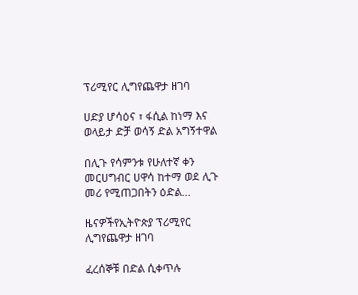ፕሪሚየር ሊግየጨዋታ ዘገባ

ሀድያ ሆሳዕና ፣ ፋሲል ከነማ እና ወላይታ ድቻ ወሳኝ ድል አግኝተዋል

በሊጉ የሳምንቱ የሁለተኛ ቀን መርሀግብር ሀዋሳ ከተማ ወደ ሊጉ መሪ የሚጠጋበትን ዕድል...

ዜናዎችየኢትዮጵያ ፕሪሚየር ሊግየጨዋታ ዘገባ

ፈረሰኞቹ በድል ሲቀጥሉ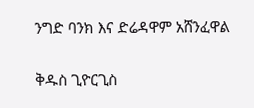ንግድ ባንክ እና ድሬዳዋም አሸንፈዋል

ቅዱስ ጊዮርጊስ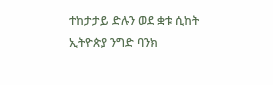ተከታታይ ድሉን ወደ ቋቱ ሲከት ኢትዮጵያ ንግድ ባንክ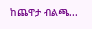ከጨዋታ ብልጫ...